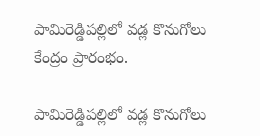పామిరెడ్డిపల్లిలో వడ్ల కొనుగోలు కేంద్రం ప్రారంభం.

పామిరెడ్డిపల్లిలో వడ్ల కొనుగోలు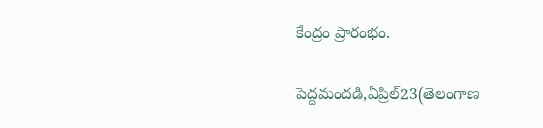కేంద్రం ప్రారంభం.

పెద్దమందడి,ఏప్రిల్23(తెలంగాణ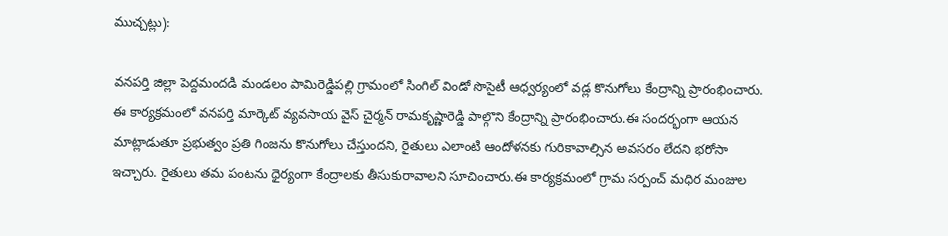ముచ్చట్లు):

వనపర్తి జిల్లా పెద్దమందడి మండలం పామిరెడ్డిపల్లి గ్రామంలో సింగిల్ విండో సొసైటీ ఆధ్వర్యంలో వడ్ల కొనుగోలు కేంద్రాన్ని ప్రారంభించారు. ఈ కార్యక్రమంలో వనపర్తి మార్కెట్ వ్యవసాయ వైస్ చైర్మన్ రామకృష్ణారెడ్డి పాల్గొని కేంద్రాన్ని ప్రారంభించారు.ఈ సందర్భంగా ఆయన మాట్లాడుతూ ప్రభుత్వం ప్రతి గింజను కొనుగోలు చేస్తుందని, రైతులు ఎలాంటి ఆందోళనకు గురికావాల్సిన అవసరం లేదని భరోసా ఇచ్చారు. రైతులు తమ పంటను ధైర్యంగా కేంద్రాలకు తీసుకురావాలని సూచించారు.ఈ కార్యక్రమంలో గ్రామ సర్పంచ్ మధిర మంజుల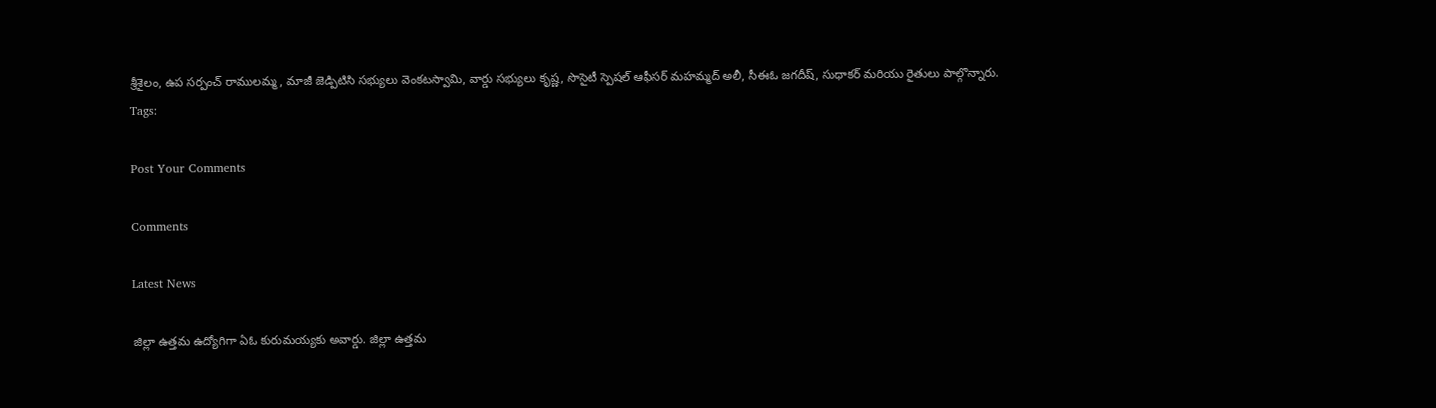శ్రీశైలం, ఉప సర్పంచ్ రాములమ్మ, మాజీ జెడ్పిటిసి సభ్యులు వెంకటస్వామి, వార్డు సభ్యులు కృష్ణ, సొసైటీ స్పెషల్ ఆఫీసర్ మహమ్మద్ అలీ, సీఈఓ జగదీష్, సుధాకర్ మరియు రైతులు పాల్గొన్నారు.
Tags:

Post Your Comments

Comments

Latest News

జిల్లా ఉత్తమ ఉద్యోగిగా ఏఓ కురుమయ్యకు అవార్డు. జిల్లా ఉత్తమ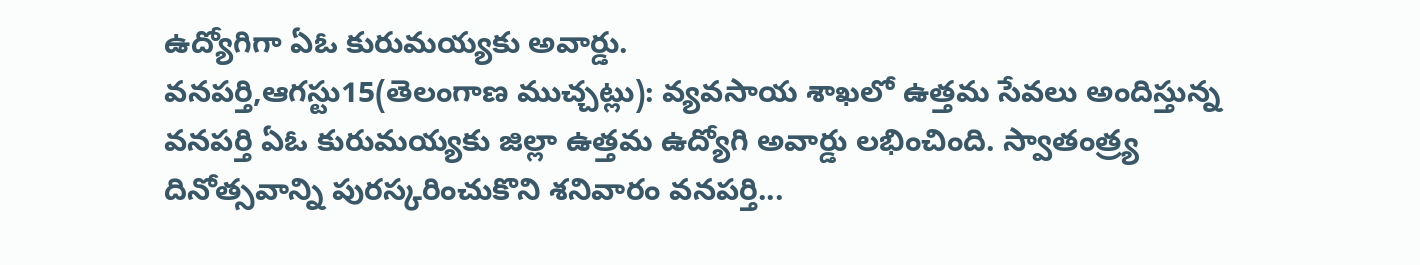ఉద్యోగిగా ఏఓ కురుమయ్యకు అవార్డు.
వనపర్తి,ఆగస్టు15(తెలంగాణ ముచ్చట్లు): వ్యవసాయ శాఖలో ఉత్తమ సేవలు అందిస్తున్న వనపర్తి ఏఓ కురుమయ్యకు జిల్లా ఉత్తమ ఉద్యోగి అవార్డు లభించింది. స్వాతంత్ర్య దినోత్సవాన్ని పురస్కరించుకొని శనివారం వనపర్తి...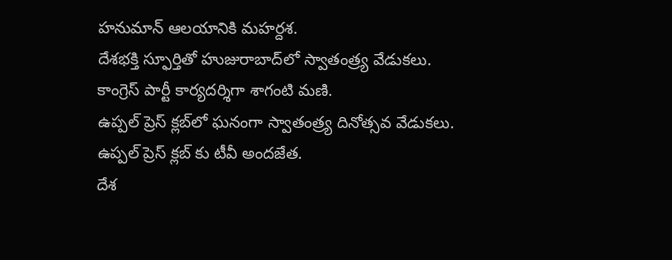హనుమాన్ ఆలయానికి మహర్దశ.
దేశభక్తి స్ఫూర్తితో హుజురాబాద్‌లో స్వాతంత్ర్య వేడుకలు.
కాంగ్రెస్ పార్టీ కార్యదర్శిగా శాగంటి మణి.
ఉప్పల్ ప్రెస్ క్లబ్‌లో ఘనంగా స్వాతంత్ర్య దినోత్సవ వేడుకలు.
ఉప్పల్ ప్రెస్ క్లబ్‌ కు టీవీ అందజేత.
దేశ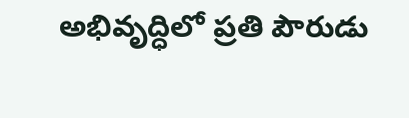అభివృద్ధిలో ప్రతి పౌరుడు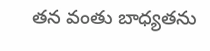తన వంతు బాధ్యతను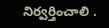నిర్వర్తించాలి .